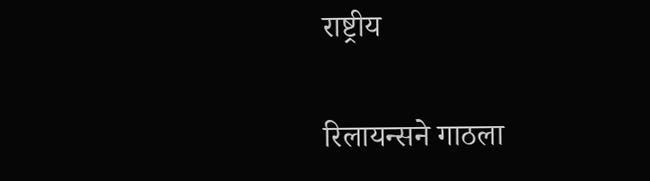राष्ट्रीय

रिलायन्सने गाठला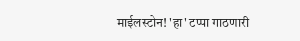माईलस्टोन! 'हा' टप्पा गाठणारी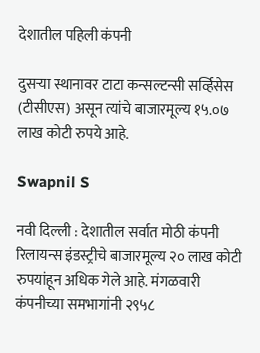देशातील पहिली कंपनी

दुसऱ्या स्थानावर टाटा कन्सल्टन्सी सर्व्हिसेस (टीसीएस) असून त्यांचे बाजारमूल्य १५.०७ लाख कोटी रुपये आहे.

Swapnil S

नवी दिल्ली : देशातील सर्वात मोठी कंपनी रिलायन्स इंडस्ट्रीचे बाजारमूल्य २० लाख कोटी रुपयांहून अधिक गेले आहे. मंगळवारी कंपनीच्या समभागांनी २९५८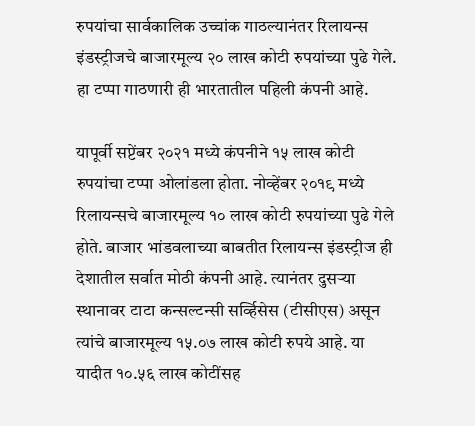रुपयांचा सार्वकालिक उच्चांक गाठल्यानंतर रिलायन्स इंडस्ट्रीजचे बाजारमूल्य २० लाख कोटी रुपयांच्या पुढे गेले. हा टप्पा गाठणारी ही भारतातील पहिली कंपनी आहे.

यापूर्वी सप्टेंबर २०२१ मध्ये कंपनीने १५ लाख कोटी रुपयांचा टप्पा ओलांडला होता. नोव्हेंबर २०१९ मध्ये रिलायन्सचे बाजारमूल्य १० लाख कोटी रुपयांच्या पुढे गेले होते. बाजार भांडवलाच्या बाबतीत रिलायन्स इंडस्ट्रीज ही देशातील सर्वात मोठी कंपनी आहे. त्यानंतर दुसऱ्या स्थानावर टाटा कन्सल्टन्सी सर्व्हिसेस (टीसीएस) असून त्यांचे बाजारमूल्य १५.०७ लाख कोटी रुपये आहे. या यादीत १०.५६ लाख कोटींसह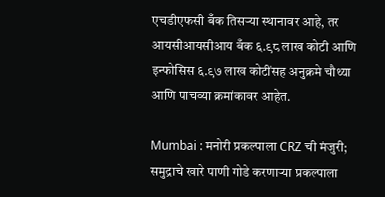एचडीएफसी बँक तिसऱ्या स्थानावर आहे, तर आयसीआयसीआय बँक ६.९८ लाख कोटी आणि इन्फोसिस ६.९७ लाख कोटींसह अनुक्रमे चौथ्या आणि पाचव्या क्रमांकावर आहेत.

Mumbai : मनोरी प्रकल्पाला CRZ ची मंजुरी; समुद्राचे खारे पाणी गोडे करणाऱ्या प्रकल्पाला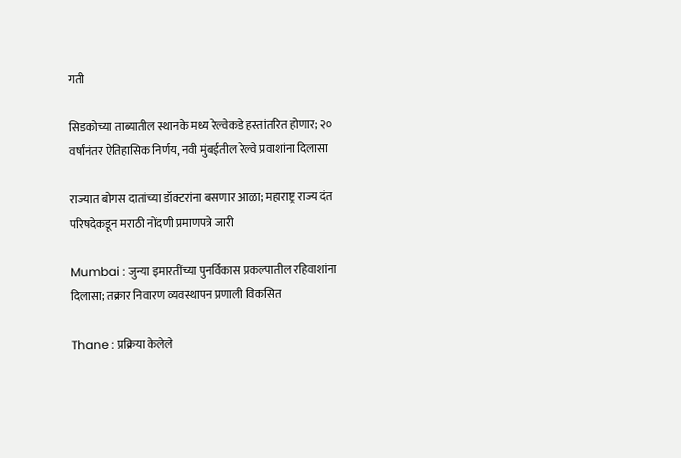गती

सिडकोच्या ताब्यातील स्थानके मध्य रेल्वेकडे हस्तांतरित होणार; २० वर्षांनंतर ऐतिहासिक निर्णय, नवी मुंबईतील रेल्वे प्रवाशांना दिलासा

राज्यात बोगस दातांच्या डॉक्टरांना बसणार आळा; महाराष्ट्र राज्य दंत परिषदेकडून मराठी नोंदणी प्रमाणपत्रे जारी

Mumbai : जुन्या इमारतींच्या पुनर्विकास प्रकल्पातील रहिवाशांना दिलासा; तक्रार निवारण व्यवस्थापन प्रणाली विकसित

Thane : प्रक्रिया केलेले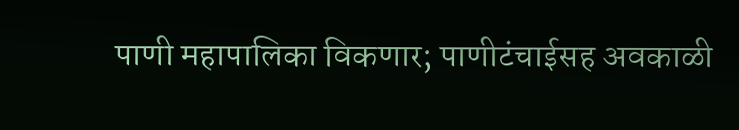पाणी महापालिका विकणार; पाणीटंचाईसह अवकाळी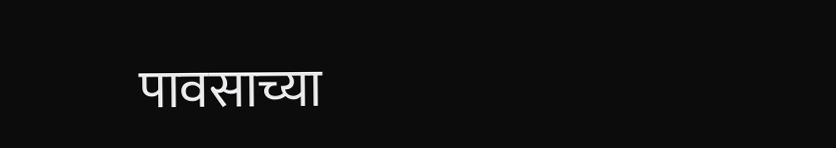पावसाच्या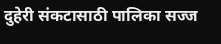दुहेरी संकटासाठी पालिका सज्ज